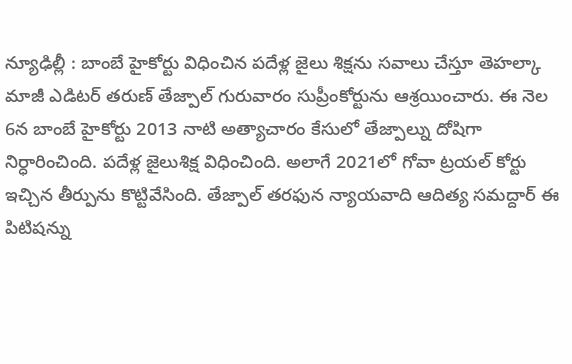న్యూఢిల్లీ : బాంబే హైకోర్టు విధించిన పదేళ్ల జైలు శిక్షను సవాలు చేస్తూ తెహల్కా మాజీ ఎడిటర్ తరుణ్ తేజ్పాల్ గురువారం సుప్రీంకోర్టును ఆశ్రయించారు. ఈ నెల 6న బాంబే హైకోర్టు 2013 నాటి అత్యాచారం కేసులో తేజ్పాల్ను దోషిగా నిర్ధారించింది. పదేళ్ల జైలుశిక్ష విధించింది. అలాగే 2021లో గోవా ట్రయల్ కోర్టు ఇచ్చిన తీర్పును కొట్టివేసింది. తేజ్పాల్ తరఫున న్యాయవాది ఆదిత్య సమద్దార్ ఈ పిటిషన్ను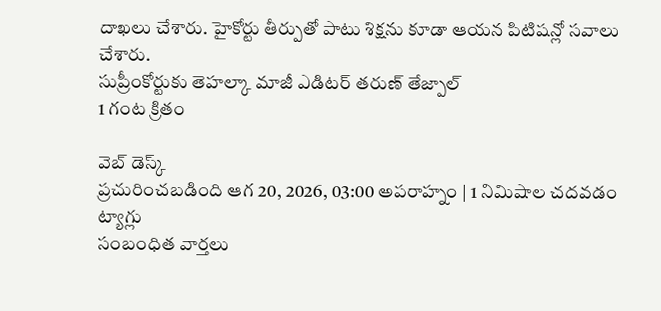దాఖలు చేశారు. హైకోర్టు తీర్పుతో పాటు శిక్షను కూడా ఆయన పిటిషన్లో సవాలు చేశారు.
సుప్రీంకోర్టుకు తెహల్కా మాజీ ఎడిటర్ తరుణ్ తేజ్పాల్
1 గంట క్రితం

వెబ్ డెస్క్
ప్రచురించబడింది ఆగ 20, 2026, 03:00 అపరాహ్నం | 1 నిమిషాల చదవడం
ట్యాగ్లు
సంబంధిత వార్తలు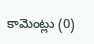కామెంట్లు (0)